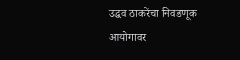उद्धव ठाकरेंचा निवडणूक आयोगावर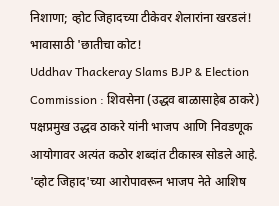निशाणा; व्होट जिहादच्या टीकेवर शेलारांना खरडलं! भावासाठी 'छातीचा कोट!
Uddhav Thackeray Slams BJP & Election Commission : शिवसेना (उद्धव बाळासाहेब ठाकरे) पक्षप्रमुख उद्धव ठाकरे यांनी भाजप आणि निवडणूक आयोगावर अत्यंत कठोर शब्दांत टीकास्त्र सोडले आहे. 'व्होट जिहाद'च्या आरोपावरून भाजप नेते आशिष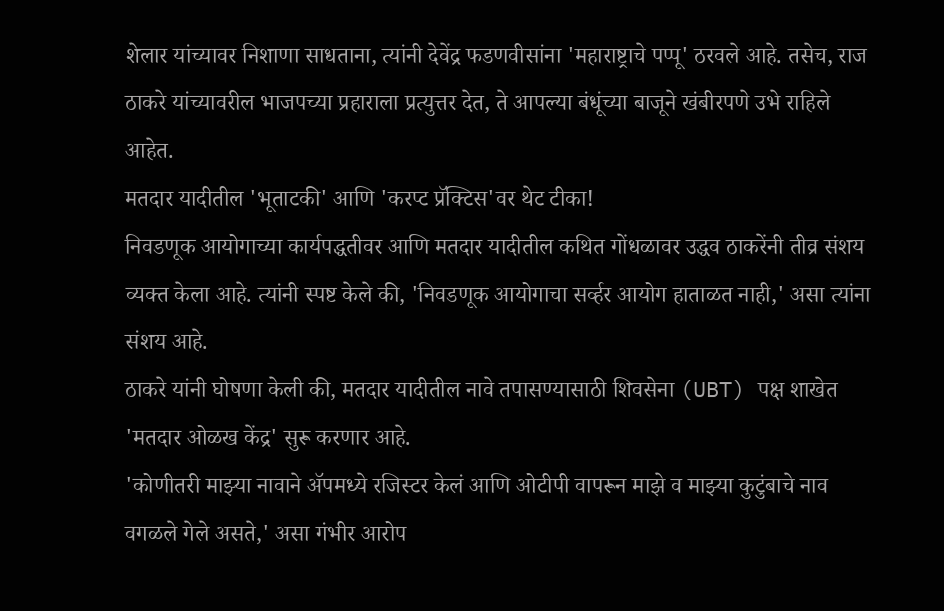शेलार यांच्यावर निशाणा साधताना, त्यांनी देवेंद्र फडणवीसांना 'महाराष्ट्राचे पप्पू' ठरवले आहे. तसेच, राज ठाकरे यांच्यावरील भाजपच्या प्रहाराला प्रत्युत्तर देत, ते आपल्या बंधूंच्या बाजूने खंबीरपणे उभे राहिले आहेत.
मतदार यादीतील 'भूताटकी' आणि 'करप्ट प्रॅक्टिस'वर थेट टीका!
निवडणूक आयोगाच्या कार्यपद्धतीवर आणि मतदार यादीतील कथित गोंधळावर उद्धव ठाकरेंनी तीव्र संशय व्यक्त केला आहे. त्यांनी स्पष्ट केले की, 'निवडणूक आयोगाचा सर्व्हर आयोग हाताळत नाही,' असा त्यांना संशय आहे.
ठाकरे यांनी घोषणा केली की, मतदार यादीतील नावे तपासण्यासाठी शिवसेना (UBT) पक्ष शाखेत 'मतदार ओळख केंद्र' सुरू करणार आहे.
'कोणीतरी माझ्या नावाने ॲपमध्ये रजिस्टर केलं आणि ओटीपी वापरून माझे व माझ्या कुटुंबाचे नाव वगळले गेले असते,' असा गंभीर आरोप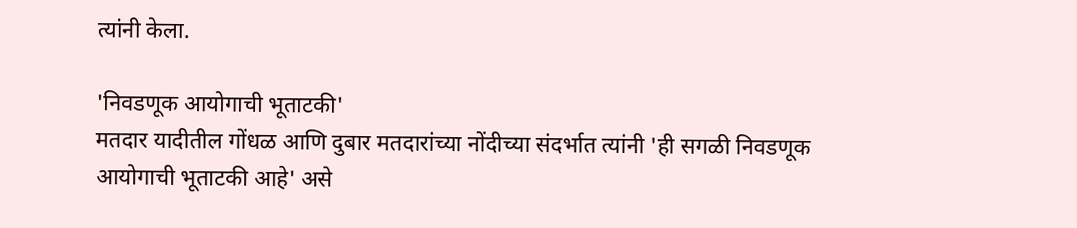त्यांनी केला.

'निवडणूक आयोगाची भूताटकी'
मतदार यादीतील गोंधळ आणि दुबार मतदारांच्या नोंदीच्या संदर्भात त्यांनी 'ही सगळी निवडणूक आयोगाची भूताटकी आहे' असे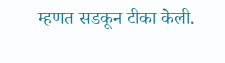म्हणत सडकून टीका केली.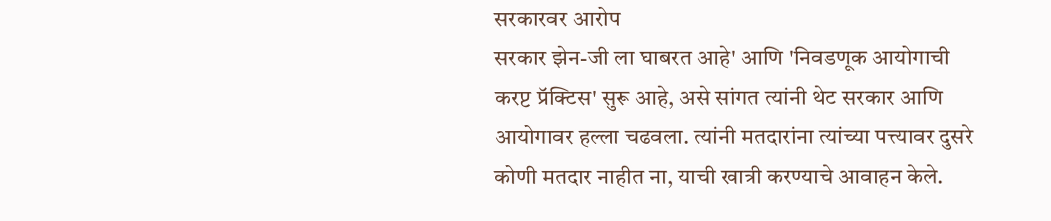सरकारवर आरोप
सरकार झेन-जी ला घाबरत आहे' आणि 'निवडणूक आयोगाची करप्ट प्रॅक्टिस' सुरू आहे, असे सांगत त्यांनी थेट सरकार आणि आयोगावर हल्ला चढवला. त्यांनी मतदारांना त्यांच्या पत्त्यावर दुसरे कोणी मतदार नाहीत ना, याची खात्री करण्याचे आवाहन केले.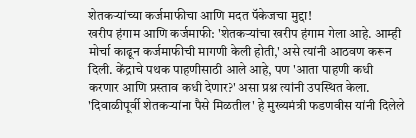शेतकऱ्यांच्या कर्जमाफीचा आणि मदत पॅकेजचा मुद्दा!
खरीप हंगाम आणि कर्जमाफी: 'शेतकऱ्यांचा खरीप हंगाम गेला आहे. आम्ही मोर्चा काढून कर्जमाफीची मागणी केली होती,' असे त्यांनी आठवण करून दिली. केंद्राचे पथक पाहणीसाठी आले आहे, पण 'आता पाहणी कधी करणार आणि प्रस्ताव कधी देणार?' असा प्रश्न त्यांनी उपस्थित केला. 'दिवाळीपूर्वी शेतकऱ्यांना पैसे मिळतील' हे मुख्यमंत्री फडणवीस यांनी दिलेले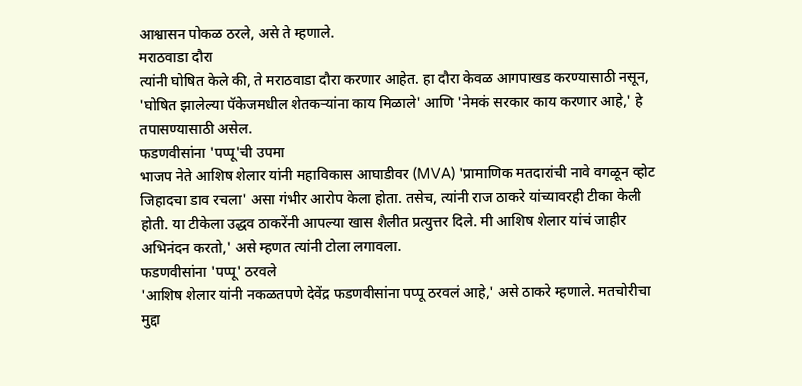आश्वासन पोकळ ठरले, असे ते म्हणाले.
मराठवाडा दौरा
त्यांनी घोषित केले की, ते मराठवाडा दौरा करणार आहेत. हा दौरा केवळ आगपाखड करण्यासाठी नसून, 'घोषित झालेल्या पॅकेजमधील शेतकऱ्यांना काय मिळाले' आणि 'नेमकं सरकार काय करणार आहे,' हे तपासण्यासाठी असेल.
फडणवीसांना 'पप्पू'ची उपमा
भाजप नेते आशिष शेलार यांनी महाविकास आघाडीवर (MVA) 'प्रामाणिक मतदारांची नावे वगळून व्होट जिहादचा डाव रचला' असा गंभीर आरोप केला होता. तसेच, त्यांनी राज ठाकरे यांच्यावरही टीका केली होती. या टीकेला उद्धव ठाकरेंनी आपल्या खास शैलीत प्रत्युत्तर दिले. मी आशिष शेलार यांचं जाहीर अभिनंदन करतो,' असे म्हणत त्यांनी टोला लगावला.
फडणवीसांना 'पप्पू' ठरवले
'आशिष शेलार यांनी नकळतपणे देवेंद्र फडणवीसांना पप्पू ठरवलं आहे,' असे ठाकरे म्हणाले. मतचोरीचा मुद्दा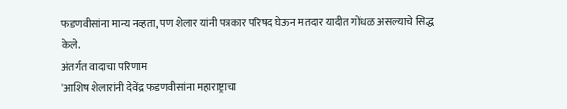फडणवीसांना मान्य नव्हता, पण शेलार यांनी पत्रकार परिषद घेऊन मतदार यादीत गोंधळ असल्याचे सिद्ध केले.
अंतर्गत वादाचा परिणाम
'आशिष शेलारांनी देवेंद्र फडणवीसांना महाराष्ट्राचा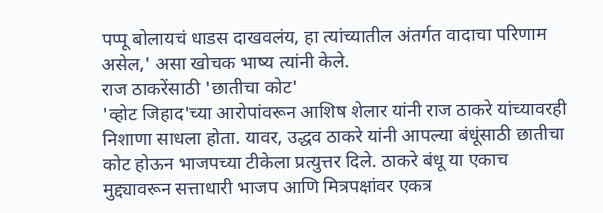पप्पू बोलायचं धाडस दाखवलंय, हा त्यांच्यातील अंतर्गत वादाचा परिणाम असेल,' असा खोचक भाष्य त्यांनी केले.
राज ठाकरेंसाठी 'छातीचा कोट'
'व्होट जिहाद'च्या आरोपांवरून आशिष शेलार यांनी राज ठाकरे यांच्यावरही निशाणा साधला होता. यावर, उद्धव ठाकरे यांनी आपल्या बंधूंसाठी छातीचा कोट होऊन भाजपच्या टीकेला प्रत्युत्तर दिले. ठाकरे बंधू या एकाच मुद्द्यावरून सत्ताधारी भाजप आणि मित्रपक्षांवर एकत्र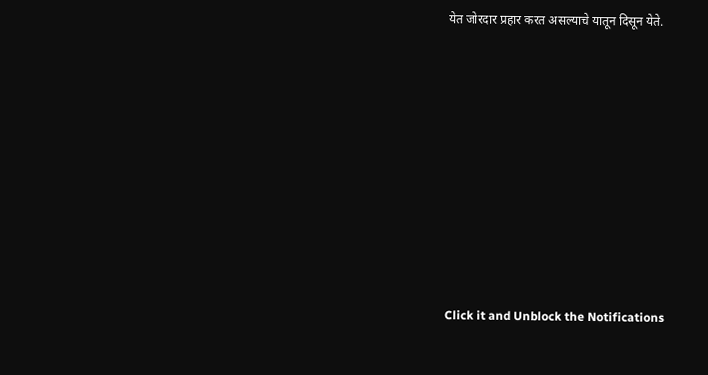येत जोरदार प्रहार करत असल्याचे यातून दिसून येते.












Click it and Unblock the Notifications